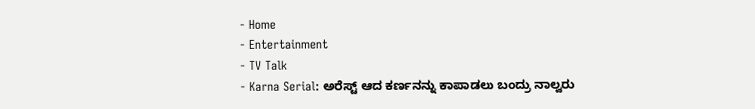- Home
- Entertainment
- TV Talk
- Karna Serial: ಅರೆಸ್ಟ್ ಆದ ಕರ್ಣನನ್ನು ಕಾಪಾಡಲು ಬಂದ್ರು ನಾಲ್ವರು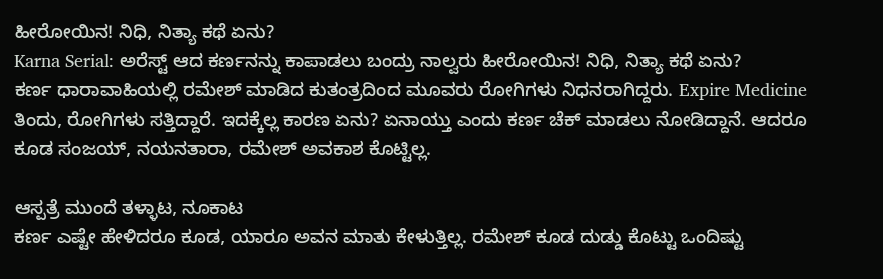ಹೀರೋಯಿನ! ನಿಧಿ, ನಿತ್ಯಾ ಕಥೆ ಏನು?
Karna Serial: ಅರೆಸ್ಟ್ ಆದ ಕರ್ಣನನ್ನು ಕಾಪಾಡಲು ಬಂದ್ರು ನಾಲ್ವರು ಹೀರೋಯಿನ! ನಿಧಿ, ನಿತ್ಯಾ ಕಥೆ ಏನು?
ಕರ್ಣ ಧಾರಾವಾಹಿಯಲ್ಲಿ ರಮೇಶ್ ಮಾಡಿದ ಕುತಂತ್ರದಿಂದ ಮೂವರು ರೋಗಿಗಳು ನಿಧನರಾಗಿದ್ದರು. Expire Medicine ತಿಂದು, ರೋಗಿಗಳು ಸತ್ತಿದ್ದಾರೆ. ಇದಕ್ಕೆಲ್ಲ ಕಾರಣ ಏನು? ಏನಾಯ್ತು ಎಂದು ಕರ್ಣ ಚೆಕ್ ಮಾಡಲು ನೋಡಿದ್ದಾನೆ. ಆದರೂ ಕೂಡ ಸಂಜಯ್, ನಯನತಾರಾ, ರಮೇಶ್ ಅವಕಾಶ ಕೊಟ್ಟಿಲ್ಲ.

ಆಸ್ಪತ್ರೆ ಮುಂದೆ ತಳ್ಳಾಟ, ನೂಕಾಟ
ಕರ್ಣ ಎಷ್ಟೇ ಹೇಳಿದರೂ ಕೂಡ, ಯಾರೂ ಅವನ ಮಾತು ಕೇಳುತ್ತಿಲ್ಲ. ರಮೇಶ್ ಕೂಡ ದುಡ್ಡು ಕೊಟ್ಟು ಒಂದಿಷ್ಟು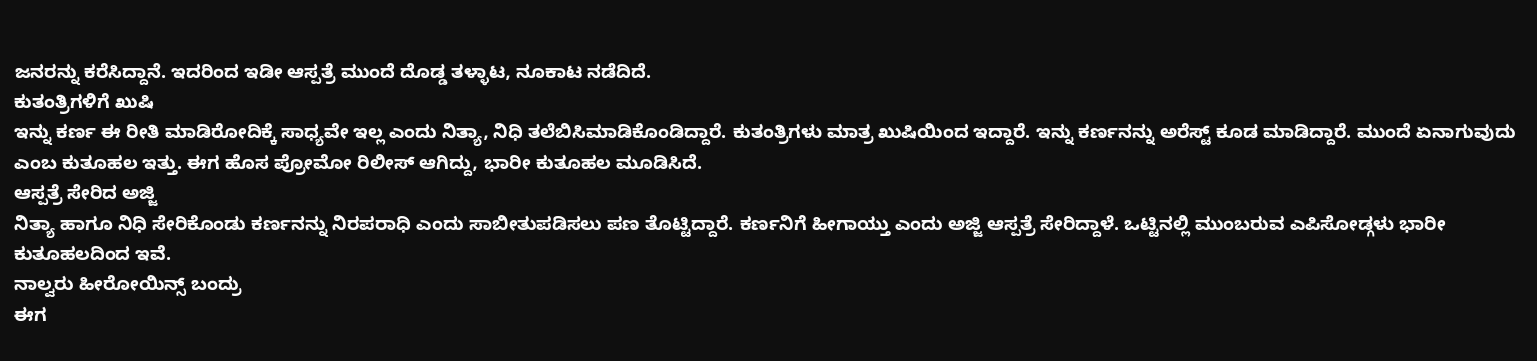ಜನರನ್ನು ಕರೆಸಿದ್ದಾನೆ. ಇದರಿಂದ ಇಡೀ ಆಸ್ಪತ್ರೆ ಮುಂದೆ ದೊಡ್ಡ ತಳ್ಳಾಟ, ನೂಕಾಟ ನಡೆದಿದೆ.
ಕುತಂತ್ರಿಗಳಿಗೆ ಖುಷಿ
ಇನ್ನು ಕರ್ಣ ಈ ರೀತಿ ಮಾಡಿರೋದಿಕ್ಕೆ ಸಾಧ್ಯವೇ ಇಲ್ಲ ಎಂದು ನಿತ್ಯಾ, ನಿಧಿ ತಲೆಬಿಸಿಮಾಡಿಕೊಂಡಿದ್ದಾರೆ. ಕುತಂತ್ರಿಗಳು ಮಾತ್ರ ಖುಷಿಯಿಂದ ಇದ್ದಾರೆ. ಇನ್ನು ಕರ್ಣನನ್ನು ಅರೆಸ್ಟ್ ಕೂಡ ಮಾಡಿದ್ದಾರೆ. ಮುಂದೆ ಏನಾಗುವುದು ಎಂಬ ಕುತೂಹಲ ಇತ್ತು. ಈಗ ಹೊಸ ಪ್ರೋಮೋ ರಿಲೀಸ್ ಆಗಿದ್ದು, ಭಾರೀ ಕುತೂಹಲ ಮೂಡಿಸಿದೆ.
ಆಸ್ಪತ್ರೆ ಸೇರಿದ ಅಜ್ಜಿ
ನಿತ್ಯಾ ಹಾಗೂ ನಿಧಿ ಸೇರಿಕೊಂಡು ಕರ್ಣನನ್ನು ನಿರಪರಾಧಿ ಎಂದು ಸಾಬೀತುಪಡಿಸಲು ಪಣ ತೊಟ್ಟಿದ್ದಾರೆ. ಕರ್ಣನಿಗೆ ಹೀಗಾಯ್ತು ಎಂದು ಅಜ್ಜಿ ಆಸ್ಪತ್ರೆ ಸೇರಿದ್ದಾಳೆ. ಒಟ್ಟಿನಲ್ಲಿ ಮುಂಬರುವ ಎಪಿಸೋಡ್ಗಳು ಭಾರೀ ಕುತೂಹಲದಿಂದ ಇವೆ.
ನಾಲ್ವರು ಹೀರೋಯಿನ್ಸ್ ಬಂದ್ರು
ಈಗ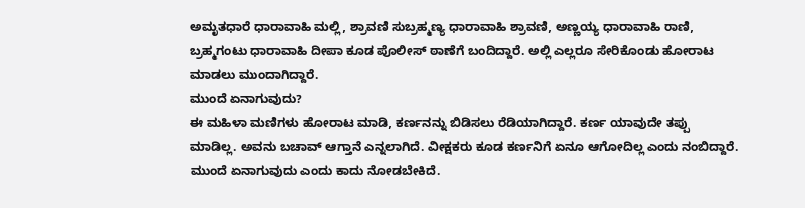ಅಮೃತಧಾರೆ ಧಾರಾವಾಹಿ ಮಲ್ಲಿ, ಶ್ರಾವಣಿ ಸುಬ್ರಹ್ಮಣ್ಯ ಧಾರಾವಾಹಿ ಶ್ರಾವಣಿ, ಅಣ್ಣಯ್ಯ ಧಾರಾವಾಹಿ ರಾಣಿ, ಬ್ರಹ್ಮಗಂಟು ಧಾರಾವಾಹಿ ದೀಪಾ ಕೂಡ ಪೊಲೀಸ್ ಠಾಣೆಗೆ ಬಂದಿದ್ದಾರೆ. ಅಲ್ಲಿ ಎಲ್ಲರೂ ಸೇರಿಕೊಂಡು ಹೋರಾಟ ಮಾಡಲು ಮುಂದಾಗಿದ್ದಾರೆ.
ಮುಂದೆ ಏನಾಗುವುದು?
ಈ ಮಹಿಳಾ ಮಣಿಗಳು ಹೋರಾಟ ಮಾಡಿ, ಕರ್ಣನನ್ನು ಬಿಡಿಸಲು ರೆಡಿಯಾಗಿದ್ದಾರೆ. ಕರ್ಣ ಯಾವುದೇ ತಪ್ಪು ಮಾಡಿಲ್ಲ. ಅವನು ಬಚಾವ್ ಆಗ್ತಾನೆ ಎನ್ನಲಾಗಿದೆ. ವೀಕ್ಷಕರು ಕೂಡ ಕರ್ಣನಿಗೆ ಏನೂ ಆಗೋದಿಲ್ಲ ಎಂದು ನಂಬಿದ್ದಾರೆ. ಮುಂದೆ ಏನಾಗುವುದು ಎಂದು ಕಾದು ನೋಡಬೇಕಿದೆ.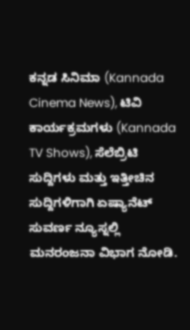ಕನ್ನಡ ಸಿನಿಮಾ (Kannada Cinema News), ಟಿವಿ ಕಾರ್ಯಕ್ರಮಗಳು (Kannada TV Shows), ಸೆಲೆಬ್ರಿಟಿ ಸುದ್ದಿಗಳು ಮತ್ತು ಇತ್ತೀಚಿನ ಸುದ್ದಿಗಳಿಗಾಗಿ ಏಷ್ಯಾನೆಟ್ ಸುವರ್ಣ ನ್ಯೂಸ್ನಲ್ಲಿ ಮನರಂಜನಾ ವಿಭಾಗ ನೋಡಿ.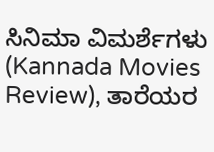ಸಿನಿಮಾ ವಿಮರ್ಶೆಗಳು (Kannada Movies Review), ತಾರೆಯರ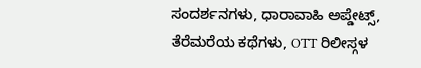ಸಂದರ್ಶನಗಳು, ಧಾರಾವಾಹಿ ಅಪ್ಡೇಟ್ಸ್, ತೆರೆಮರೆಯ ಕಥೆಗಳು, OTT ರಿಲೀಸ್ಗಳ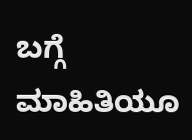ಬಗ್ಗೆ ಮಾಹಿತಿಯೂ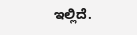ಇಲ್ಲಿದೆ.